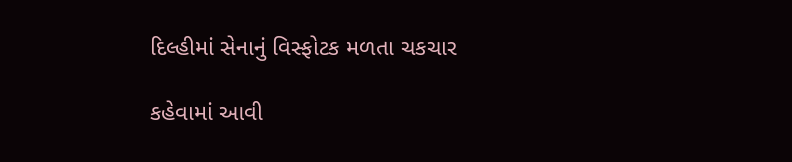દિલ્હીમાં સેનાનું વિસ્ફોટક મળતા ચકચાર

કહેવામાં આવી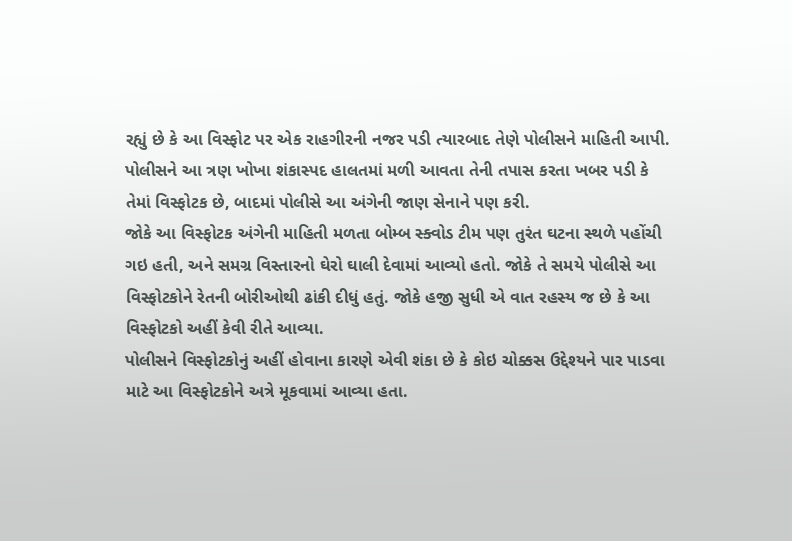રહ્યું છે કે આ વિસ્ફોટ પર એક રાહગીરની નજર પડી ત્યારબાદ તેણે પોલીસને માહિતી આપી. પોલીસને આ ત્રણ ખોખા શંકાસ્પદ હાલતમાં મળી આવતા તેની તપાસ કરતા ખબર પડી કે તેમાં વિસ્ફોટક છે, બાદમાં પોલીસે આ અંગેની જાણ સેનાને પણ કરી.
જોકે આ વિસ્ફોટક અંગેની માહિતી મળતા બોમ્બ સ્ક્વોડ ટીમ પણ તુરંત ઘટના સ્થળે પહોંચી ગઇ હતી, અને સમગ્ર વિસ્તારનો ઘેરો ઘાલી દેવામાં આવ્યો હતો. જોકે તે સમયે પોલીસે આ વિસ્ફોટકોને રેતની બોરીઓથી ઢાંકી દીધું હતું. જોકે હજી સુધી એ વાત રહસ્ય જ છે કે આ વિસ્ફોટકો અહીં કેવી રીતે આવ્યા.
પોલીસને વિસ્ફોટકોનું અહીં હોવાના કારણે એવી શંકા છે કે કોઇ ચોક્કસ ઉદ્દેશ્યને પાર પાડવા માટે આ વિસ્ફોટકોને અત્રે મૂકવામાં આવ્યા હતા.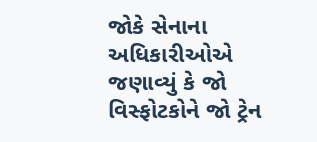જોકે સેનાના અધિકારીઓએ જણાવ્યું કે જો વિસ્ફોટકોને જો ટ્રેન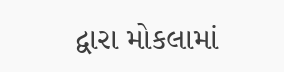દ્વારા મોકલામાં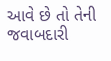આવે છે તો તેની જવાબદારી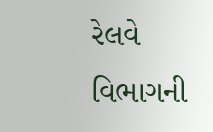રેલવે વિભાગની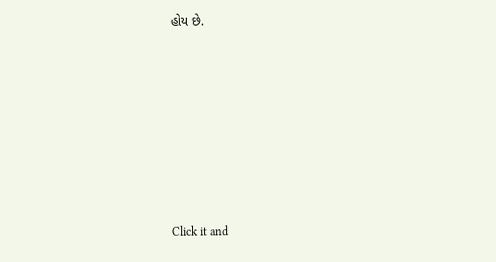હોય છે.












Click it and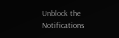Unblock the Notifications